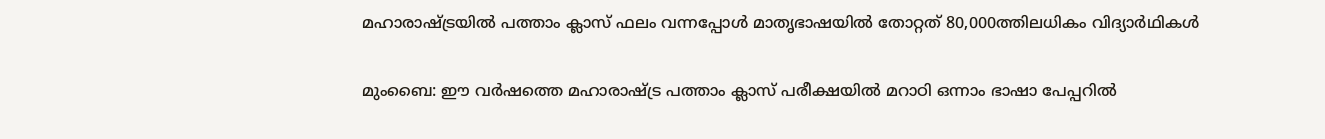മഹാരാഷ്ട്രയിൽ പത്താം ക്ലാസ് ഫലം വന്നപ്പോൾ മാതൃഭാഷയിൽ തോറ്റത് 80,000ത്തിലധികം വിദ്യാർഥികൾ

മുംബൈ: ഈ വർഷത്തെ മഹാരാഷ്ട്ര പത്താം ക്ലാസ് പരീക്ഷയിൽ മറാഠി ഒന്നാം ഭാഷാ പേപ്പറിൽ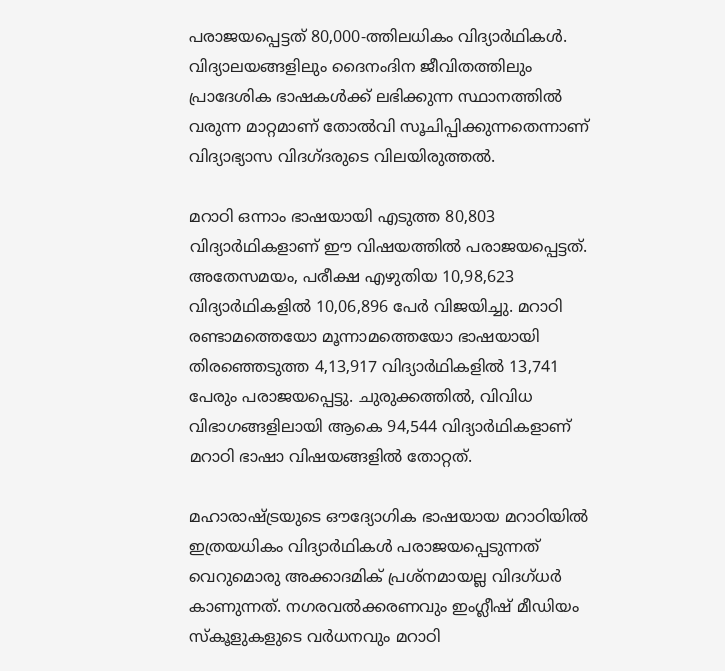പരാജയപ്പെട്ടത് 80,000-ത്തിലധികം വിദ്യാർഥികൾ. വിദ്യാലയങ്ങളിലും ദൈനംദിന ജീവിതത്തിലും പ്രാദേശിക ഭാഷകൾക്ക് ലഭിക്കുന്ന സ്ഥാനത്തിൽ വരുന്ന മാറ്റമാണ് തോൽവി സൂചിപ്പിക്കുന്നതെന്നാണ് വിദ്യാഭ്യാസ വിദഗ്ദരുടെ വിലയിരുത്തൽ.

മറാഠി ഒന്നാം ഭാഷയായി എടുത്ത 80,803 വിദ്യാർഥികളാണ് ഈ വിഷയത്തിൽ പരാജയപ്പെട്ടത്. അതേസമയം, പരീക്ഷ എഴുതിയ 10,98,623 വിദ്യാർഥികളിൽ 10,06,896 പേർ വിജയിച്ചു. മറാഠി രണ്ടാമത്തെയോ മൂന്നാമത്തെയോ ഭാഷയായി തിരഞ്ഞെടുത്ത 4,13,917 വിദ്യാർഥികളിൽ 13,741 പേരും പരാജയപ്പെട്ടു. ചുരുക്കത്തിൽ, വിവിധ വിഭാഗങ്ങളിലായി ആകെ 94,544 വിദ്യാർഥികളാണ് മറാഠി ഭാഷാ വിഷയങ്ങളിൽ തോറ്റത്.

മഹാരാഷ്ട്രയുടെ ഔദ്യോഗിക ഭാഷയായ മറാഠിയിൽ ഇത്രയധികം വിദ്യാർഥികൾ പരാജയപ്പെടുന്നത് വെറുമൊരു അക്കാദമിക് പ്രശ്നമായല്ല വിദഗ്ധർ കാണുന്നത്. നഗരവൽക്കരണവും ഇംഗ്ലീഷ് മീഡിയം സ്കൂളുകളുടെ വർധനവും മറാഠി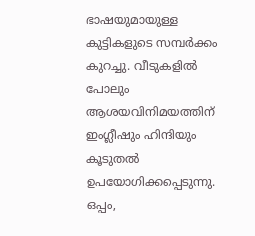ഭാഷയുമായുള്ള കുട്ടികളുടെ സമ്പർക്കം കുറച്ചു. വീടുകളിൽ പോലും ആശയവിനിമയത്തിന് ഇംഗ്ലീഷും ഹിന്ദിയും കൂടുതൽ ഉപയോഗിക്കപ്പെടുന്നു. ഒപ്പം,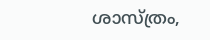ശാസ്ത്രം,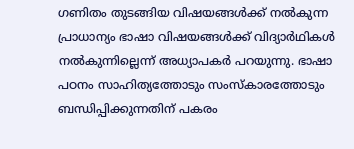ഗണിതം തുടങ്ങിയ വിഷയങ്ങൾക്ക് നൽകുന്ന പ്രാധാന്യം ഭാഷാ വിഷയങ്ങൾക്ക് വിദ്യാർഥികൾ നൽകുന്നില്ലെന്ന് അധ്യാപകർ പറയുന്നു. ഭാഷാ പഠനം സാഹിത്യത്തോടും സംസ്‌കാരത്തോടും ബന്ധിപ്പിക്കുന്നതിന് പകരം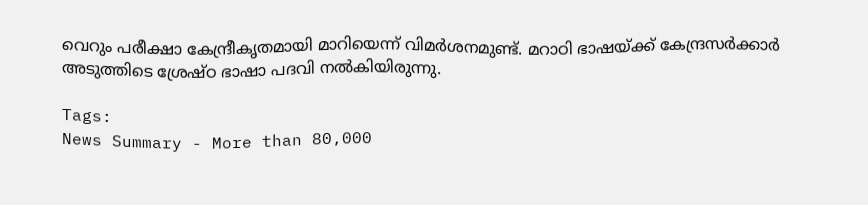വെറും പരീക്ഷാ കേന്ദ്രീകൃതമായി മാറിയെന്ന് വിമർശനമുണ്ട്. മറാഠി ഭാഷയ്ക്ക് കേന്ദ്രസർക്കാർ അടുത്തിടെ ശ്രേഷ്ഠ ഭാഷാ പദവി നൽകിയിരുന്നു.

Tags:
News Summary - More than 80,000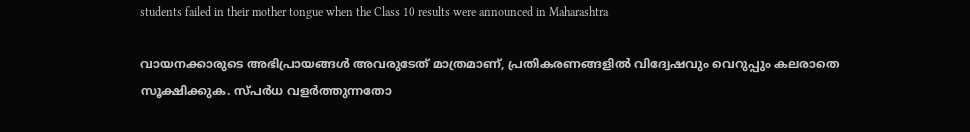students failed in their mother tongue when the Class 10 results were announced in Maharashtra

വായനക്കാരുടെ അഭിപ്രായങ്ങള്‍ അവരുടേത് മാത്രമാണ്, പ്രതികരണങ്ങളിൽ വിദ്വേഷവും വെറുപ്പും കലരാതെ സൂക്ഷിക്കുക. സ്പർധ വളർത്തുന്നതോ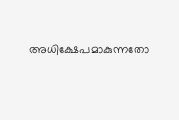അധിക്ഷേപമാകുന്നതോ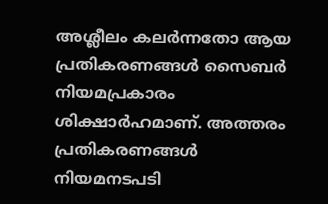അശ്ലീലം കലർന്നതോ ആയ പ്രതികരണങ്ങൾ സൈബർ നിയമപ്രകാരം ശിക്ഷാർഹമാണ്. അത്തരം പ്രതികരണങ്ങൾ നിയമനടപടി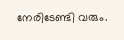നേരിടേണ്ടി വരും.